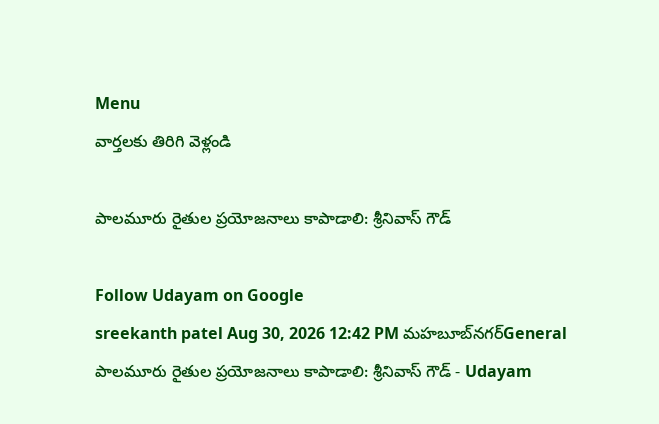Menu
వార్తలకు తిరిగి వెళ్లండి

పాలమూరు రైతుల ప్రయోజనాలు కాపాడాలి: శ్రీనివాస్ గౌడ్

Follow Udayam on Google
sreekanth patel Aug 30, 2026 12:42 PM మహబూబ్‌నగర్General
పాలమూరు రైతుల ప్రయోజనాలు కాపాడాలి: శ్రీనివాస్ గౌడ్ - Udayam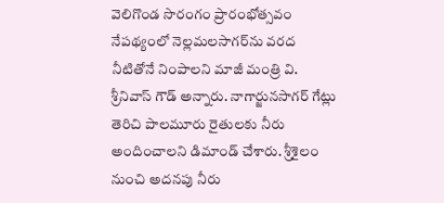వెలిగొండ సొరంగం ప్రారంభోత్సవం నేపథ్యంలో నెల్లమలసాగర్‌ను వరద నీటితోనే నింపాలని మాజీ మంత్రి వి. శ్రీనివాస్ గౌడ్ అన్నారు. నాగార్జునసాగర్ గేట్లు తెరిచి పాలమూరు రైతులకు నీరు అందించాలని డిమాండ్ చేశారు. శ్రీశైలం నుంచి అదనపు నీరు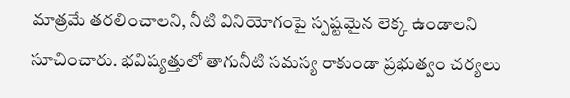మాత్రమే తరలించాలని, నీటి వినియోగంపై స్పష్టమైన లెక్క ఉండాలని సూచించారు. భవిష్యత్తులో తాగునీటి సమస్య రాకుండా ప్రభుత్వం చర్యలు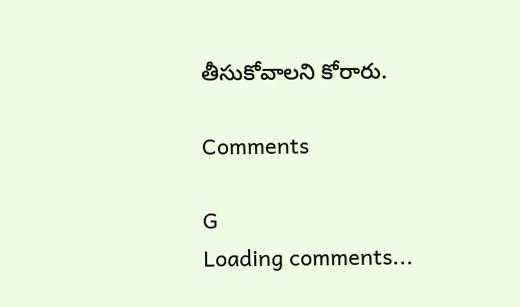తీసుకోవాలని కోరారు.

Comments

G
Loading comments...